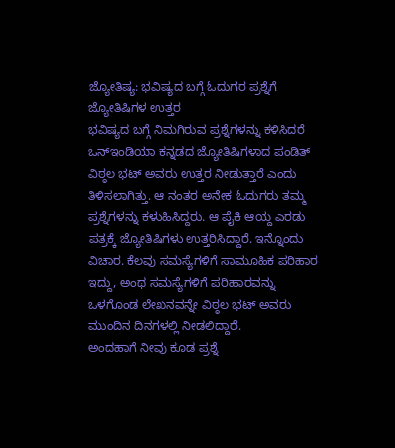ಜ್ಯೋತಿಷ್ಯ: ಭವಿಷ್ಯದ ಬಗ್ಗೆ ಓದುಗರ ಪ್ರಶ್ನೆಗೆ ಜ್ಯೋತಿಷಿಗಳ ಉತ್ತರ
ಭವಿಷ್ಯದ ಬಗ್ಗೆ ನಿಮಗಿರುವ ಪ್ರಶ್ನೆಗಳನ್ನು ಕಳಿಸಿದರೆ ಒನ್ಇಂಡಿಯಾ ಕನ್ನಡದ ಜ್ಯೋತಿಷಿಗಳಾದ ಪಂಡಿತ್ ವಿಠ್ಠಲ ಭಟ್ ಅವರು ಉತ್ತರ ನೀಡುತ್ತಾರೆ ಎಂದು ತಿಳಿಸಲಾಗಿತ್ತು. ಆ ನಂತರ ಅನೇಕ ಓದುಗರು ತಮ್ಮ ಪ್ರಶ್ನೆಗಳನ್ನು ಕಳುಹಿಸಿದ್ದರು. ಆ ಪೈಕಿ ಆಯ್ದ ಎರಡು ಪತ್ರಕ್ಕೆ ಜ್ಯೋತಿಷಿಗಳು ಉತ್ತರಿಸಿದ್ದಾರೆ. ಇನ್ನೊಂದು ವಿಚಾರ. ಕೆಲವು ಸಮಸ್ಯೆಗಳಿಗೆ ಸಾಮೂಹಿಕ ಪರಿಹಾರ ಇದ್ದು, ಅಂಥ ಸಮಸ್ಯೆಗಳಿಗೆ ಪರಿಹಾರವನ್ನು ಒಳಗೊಂಡ ಲೇಖನವನ್ನೇ ವಿಠ್ಠಲ ಭಟ್ ಅವರು ಮುಂದಿನ ದಿನಗಳಲ್ಲಿ ನೀಡಲಿದ್ದಾರೆ.
ಅಂದಹಾಗೆ ನೀವು ಕೂಡ ಪ್ರಶ್ನೆ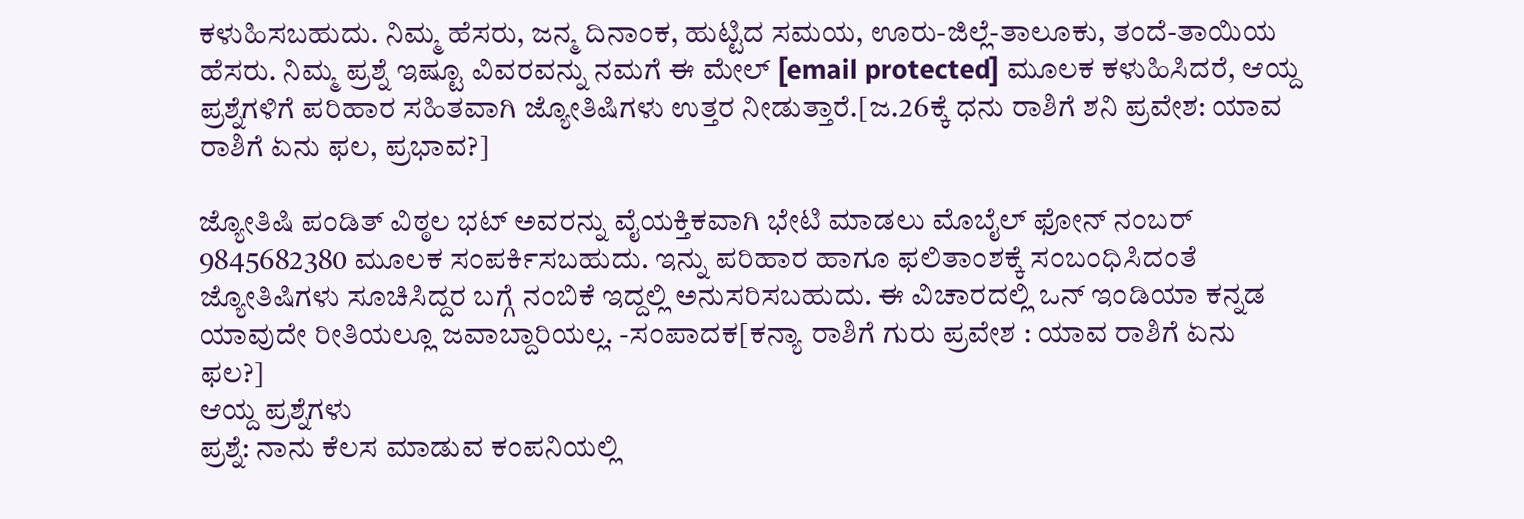ಕಳುಹಿಸಬಹುದು. ನಿಮ್ಮ ಹೆಸರು, ಜನ್ಮ ದಿನಾಂಕ, ಹುಟ್ಟಿದ ಸಮಯ, ಊರು-ಜಿಲ್ಲೆ-ತಾಲೂಕು, ತಂದೆ-ತಾಯಿಯ ಹೆಸರು. ನಿಮ್ಮ ಪ್ರಶ್ನೆ ಇಷ್ಟೂ ವಿವರವನ್ನು ನಮಗೆ ಈ ಮೇಲ್ [email protected] ಮೂಲಕ ಕಳುಹಿಸಿದರೆ, ಆಯ್ದ ಪ್ರಶ್ನೆಗಳಿಗೆ ಪರಿಹಾರ ಸಹಿತವಾಗಿ ಜ್ಯೋತಿಷಿಗಳು ಉತ್ತರ ನೀಡುತ್ತಾರೆ.[ಜ.26ಕ್ಕೆ ಧನು ರಾಶಿಗೆ ಶನಿ ಪ್ರವೇಶ: ಯಾವ ರಾಶಿಗೆ ಏನು ಫಲ, ಪ್ರಭಾವ?]

ಜ್ಯೋತಿಷಿ ಪಂಡಿತ್ ವಿಠ್ಠಲ ಭಟ್ ಅವರನ್ನು ವೈಯಕ್ತಿಕವಾಗಿ ಭೇಟಿ ಮಾಡಲು ಮೊಬೈಲ್ ಫೋನ್ ನಂಬರ್ 9845682380 ಮೂಲಕ ಸಂಪರ್ಕಿಸಬಹುದು. ಇನ್ನು ಪರಿಹಾರ ಹಾಗೂ ಫಲಿತಾಂಶಕ್ಕೆ ಸಂಬಂಧಿಸಿದಂತೆ ಜ್ಯೋತಿಷಿಗಳು ಸೂಚಿಸಿದ್ದರ ಬಗ್ಗೆ ನಂಬಿಕೆ ಇದ್ದಲ್ಲಿ ಅನುಸರಿಸಬಹುದು. ಈ ವಿಚಾರದಲ್ಲಿ ಒನ್ ಇಂಡಿಯಾ ಕನ್ನಡ ಯಾವುದೇ ರೀತಿಯಲ್ಲೂ ಜವಾಬ್ದಾರಿಯಲ್ಲ. -ಸಂಪಾದಕ[ಕನ್ಯಾ ರಾಶಿಗೆ ಗುರು ಪ್ರವೇಶ : ಯಾವ ರಾಶಿಗೆ ಏನು ಫಲ?]
ಆಯ್ದ ಪ್ರಶ್ನೆಗಳು
ಪ್ರಶ್ನೆ: ನಾನು ಕೆಲಸ ಮಾಡುವ ಕಂಪನಿಯಲ್ಲಿ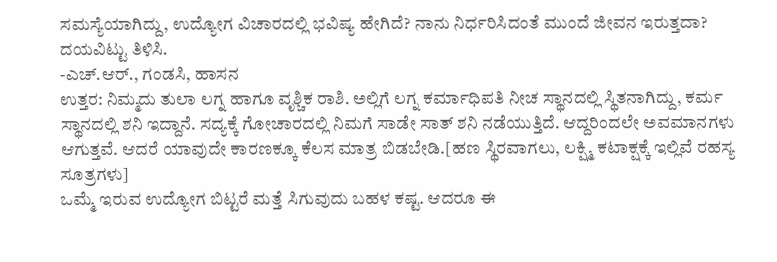ಸಮಸ್ಯೆಯಾಗಿದ್ದು, ಉದ್ಯೋಗ ವಿಚಾರದಲ್ಲಿ ಭವಿಷ್ಯ ಹೇಗಿದೆ? ನಾನು ನಿರ್ಧರಿಸಿದಂತೆ ಮುಂದೆ ಜೀವನ ಇರುತ್ತದಾ? ದಯವಿಟ್ಟು ತಿಳಿಸಿ.
-ಎಚ್.ಆರ್., ಗಂಡಸಿ, ಹಾಸನ
ಉತ್ತರ: ನಿಮ್ಮದು ತುಲಾ ಲಗ್ನ ಹಾಗೂ ವೃಶ್ಚಿಕ ರಾಶಿ. ಅಲ್ಲಿಗೆ ಲಗ್ನ ಕರ್ಮಾಧಿಪತಿ ನೀಚ ಸ್ಥಾನದಲ್ಲಿ ಸ್ಥಿತನಾಗಿದ್ದು, ಕರ್ಮ ಸ್ಥಾನದಲ್ಲಿ ಶನಿ ಇದ್ದಾನೆ. ಸದ್ಯಕ್ಕೆ ಗೋಚಾರದಲ್ಲಿ ನಿಮಗೆ ಸಾಡೇ ಸಾತ್ ಶನಿ ನಡೆಯುತ್ತಿದೆ. ಆದ್ದರಿಂದಲೇ ಅವಮಾನಗಳು ಆಗುತ್ತವೆ. ಆದರೆ ಯಾವುದೇ ಕಾರಣಕ್ಕೂ ಕೆಲಸ ಮಾತ್ರ ಬಿಡಬೇಡಿ.[ಹಣ ಸ್ಥಿರವಾಗಲು, ಲಕ್ಷ್ಮಿ ಕಟಾಕ್ಷಕ್ಕೆ ಇಲ್ಲಿವೆ ರಹಸ್ಯ ಸೂತ್ರಗಳು]
ಒಮ್ಮೆ ಇರುವ ಉದ್ಯೋಗ ಬಿಟ್ಟರೆ ಮತ್ತೆ ಸಿಗುವುದು ಬಹಳ ಕಷ್ಟ. ಆದರೂ ಈ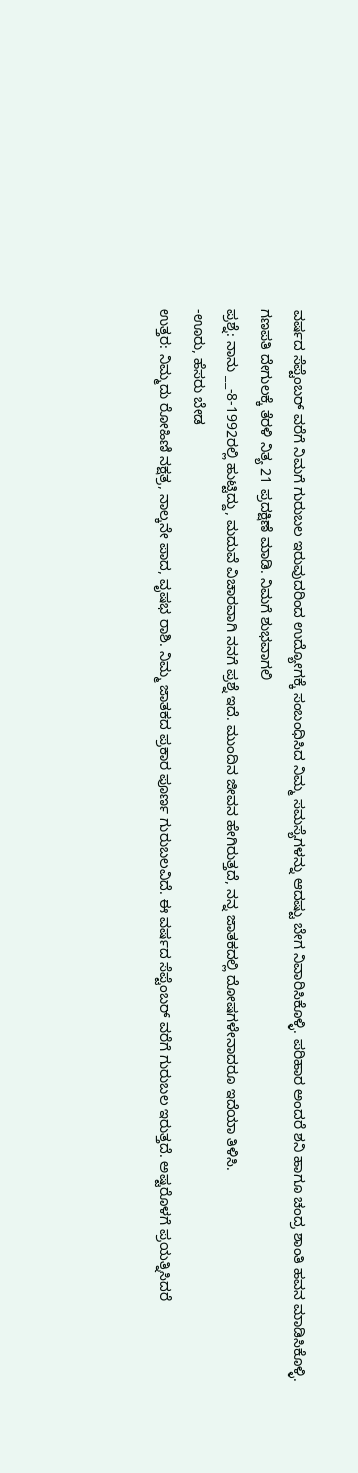ವರ್ಷದ ಸೆಪ್ಟೆಂಬರ್ ವರೆಗೆ ನಿಮಗೆ ಗುರುಬಲ ಇರುವುದರಿಂದ ಉದ್ಯೋಗಕ್ಕೆ ಸಂಬಂಧಿಸಿದ ನಿಮ್ಮ ಸಮಸ್ಯೆಗಳನ್ನು ಆದಷ್ಟು ಬೇಗ ನಿವಾರಿಸಿಕೊಳ್ಳಿ. ಪರಿಹಾರ ಅಂದರೆ ಶನಿ ಹಾಗೂ ಚಂದ್ರ ಶಾಂತಿ ಹವನ ಮಾಡಿಸಿಕೊಳ್ಳಿ. ಗಣಪತಿ ದೇಗುಲಕ್ಕೆ ತೆರಳಿ ನಿತ್ಯ 21 ಪ್ರದಕ್ಷಿಣೆ ಮಾಡಿ. ನಿಮಗೆ ಶುಭವಾಗಲಿ
ಪ್ರಶ್ನೆ: ನಾನು __-8-1992ರಲ್ಲಿ ಹುಟ್ಟಿದ್ದು, ಮದುವೆ ವಿಚಾರವಾಗಿ ನನಗೆ ಪ್ರಶ್ನೆ ಇದೆ. ಮುಂದಿನ ಜೀವನ ಹೇಗಿರುತ್ತದೆ, ನನ್ನ ಜಾತಕದಲ್ಲಿ ದೋಷಗಳೇನಾದರೂ ಇದೆಯಾ ತಿಳಿಸಿ.
-ಊರು, ಹೆಸರು ಬೇಡ
ಉತ್ತರ: ನಿಮ್ಮದು ರೋಹಿಣಿ ನಕ್ಷತ್ರ, ನಾಲ್ಕನೇ ಪಾದ, ವೃಷಭ ರಾಶಿ. ನಿಮ್ಮ ಜಾತಕದ ಪ್ರಕಾರ ಪೂರ್ಣ ಗುರುಬಲವಿದೆ. ಈ ವರ್ಷದ ಸೆಪ್ಟೆಂಬರ್ ವರೆಗೆ ಗುರುಬಲ ಇರುತ್ತದೆ. ಅಷ್ಟರೊಳಗೆ ಪ್ರಯತ್ನಿಸಿದರೆ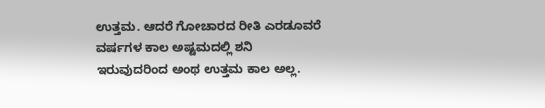ಉತ್ತಮ. ಆದರೆ ಗೋಚಾರದ ರೀತಿ ಎರಡೂವರೆ ವರ್ಷಗಳ ಕಾಲ ಅಷ್ಟಮದಲ್ಲಿ ಶನಿ ಇರುವುದರಿಂದ ಅಂಥ ಉತ್ತಮ ಕಾಲ ಅಲ್ಲ.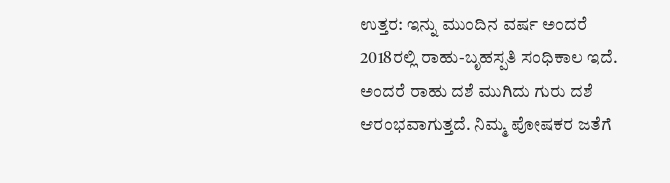ಉತ್ತರ: ಇನ್ನು ಮುಂದಿನ ವರ್ಷ ಅಂದರೆ 2018ರಲ್ಲಿ ರಾಹು-ಬೃಹಸ್ಪತಿ ಸಂಧಿಕಾಲ ಇದೆ. ಅಂದರೆ ರಾಹು ದಶೆ ಮುಗಿದು ಗುರು ದಶೆ ಆರಂಭವಾಗುತ್ತದೆ. ನಿಮ್ಮ ಪೋಷಕರ ಜತೆಗೆ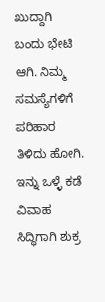ಖುದ್ದಾಗಿ ಬಂದು ಭೇಟಿ ಆಗಿ. ನಿಮ್ಮ ಸಮಸ್ಯೆಗಳಿಗೆ ಪರಿಹಾರ ತಿಳಿದು ಹೋಗಿ. ಇನ್ನು ಒಳ್ಳೆ ಕಡೆ ವಿವಾಹ ಸಿದ್ಧಿಗಾಗಿ ಶುಕ್ರ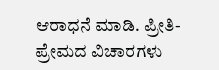ಆರಾಧನೆ ಮಾಡಿ. ಪ್ರೀತಿ-ಪ್ರೇಮದ ವಿಚಾರಗಳು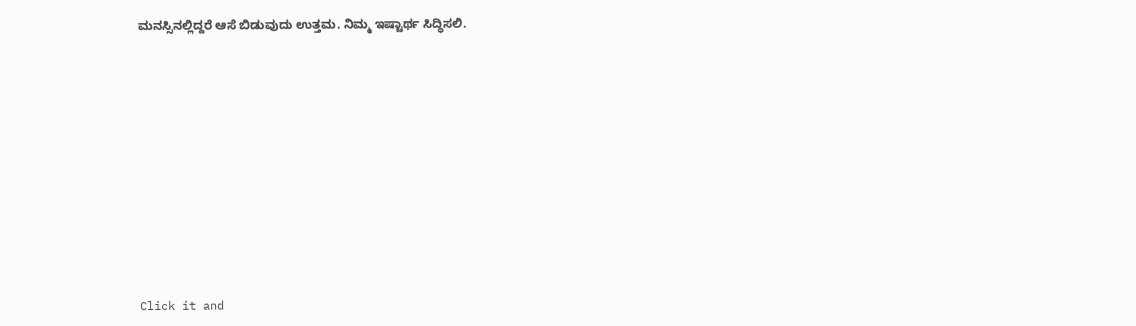ಮನಸ್ಸಿನಲ್ಲಿದ್ದರೆ ಆಸೆ ಬಿಡುವುದು ಉತ್ತಮ. ನಿಮ್ಮ ಇಷ್ಟಾರ್ಥ ಸಿದ್ಧಿಸಲಿ.












Click it and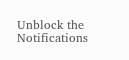Unblock the Notifications